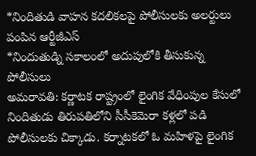*నిందితుడి వాహన కదలికలపై పోలీసులకు అలర్టులు పంపిన ఆర్టీజీఎస్
*నిందుతుడ్ని సకాలంలో అదుపులోకి తీసుకున్న పోలీసులు
అమరావతి: కర్ణాటక రాష్ట్రంలో లైంగిక వేధింపుల కేసులో నిందితుడు తిరుపతిలోని సీసీకెమెరా కళ్లలో పడి పోలీసులకు చిక్కాడు. కర్నాటకలో ఓ మహిళపై లైంగిక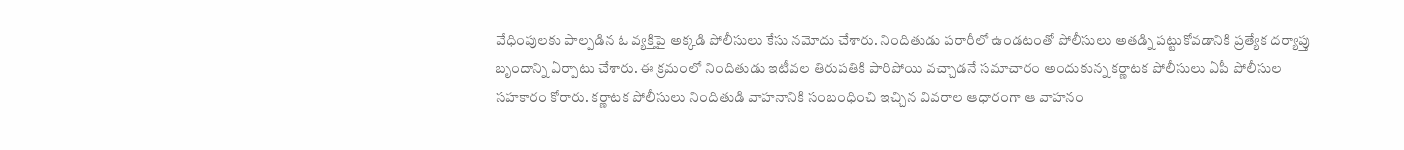వేధింపులకు పాల్పడిన ఓ వ్యక్తిపై అక్కడి పోలీసులు కేసు నమోదు చేశారు. నిందితుడు పరారీలో ఉండటంతో పోలీసులు అతడ్ని పట్టుకోవడానికి ప్రత్యేక దర్యాప్తు బృందాన్ని ఏర్పాటు చేశారు. ఈ క్రమంలో నిందితుడు ఇటీవల తిరుపతికి పారిపోయి వచ్చాడనే సమాచారం అందుకున్న కర్ణాటక పోలీసులు ఏపీ పోలీసుల సహకారం కోరారు. కర్ణాటక పోలీసులు నిందితుడి వాహనానికి సంబంధించి ఇచ్చిన వివరాల ఆధారంగా ఆ వాహనం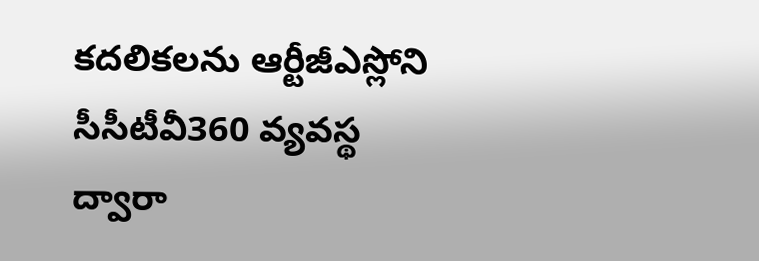కదలికలను ఆర్టీజీఎస్లోని సీసీటీవీ360 వ్యవస్థ ద్వారా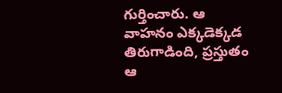గుర్తించారు. ఆ వాహనం ఎక్కడెక్కడ తిరుగాడింది, ప్రస్తుతం ఆ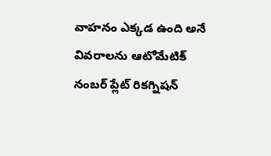వాహనం ఎక్కడ ఉంది అనే వివరాలను ఆటోమేటిక్ నంబర్ ప్లేట్ రికగ్నిషన్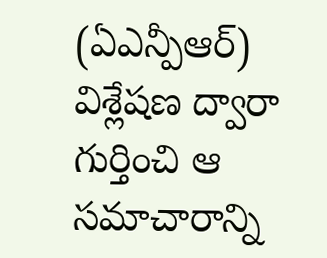(ఏఎన్పీఆర్) విశ్లేషణ ద్వారా గుర్తించి ఆ సమాచారాన్ని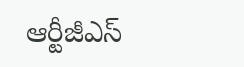ఆర్టీజీఎస్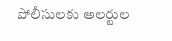పోలీసులకు అలర్టుల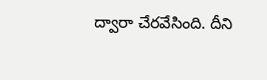ద్వారా చేరవేసింది. దీని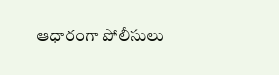ఆధారంగా పోలీసులు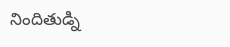నిందితుడ్ని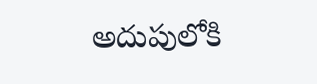అదుపులోకి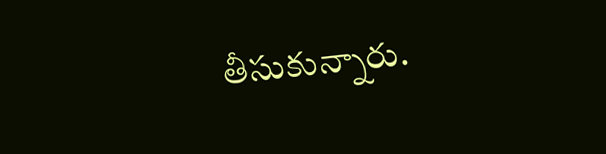తీసుకున్నారు.